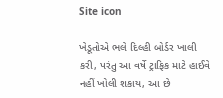Site icon

ખેડૂતોએ ભલે દિલ્હી બોર્ડર ખાલી કરી, પરંતુ આ વર્ષે ટ્રાફિક માટે હાઈવે નહીં ખોલી શકાય, આ છે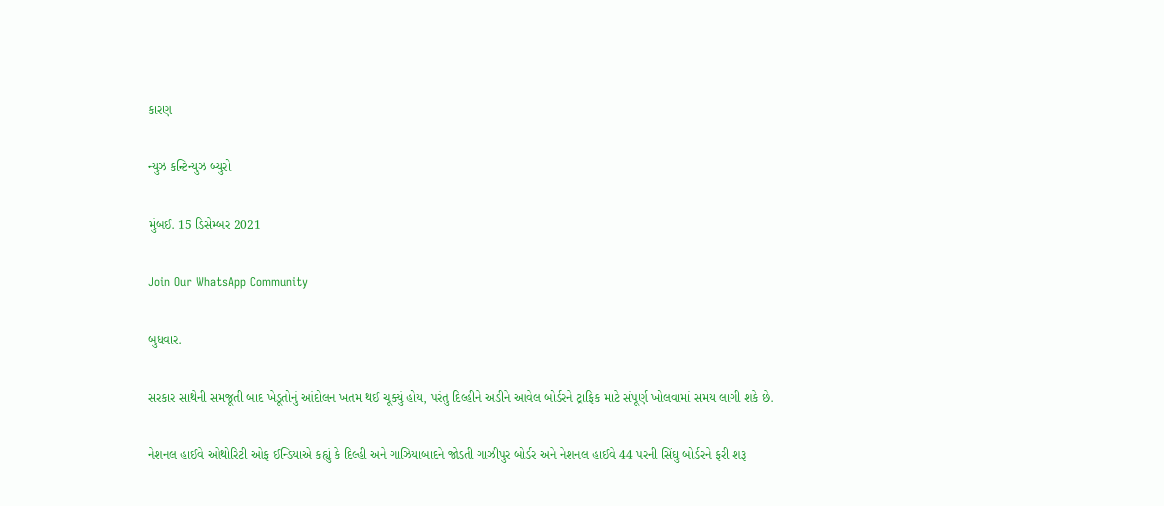કારણ

ન્યુઝ કન્ટિન્યુઝ બ્યુરો

મુંબઈ. 15 ડિસેમ્બર 2021

Join Our WhatsApp Community

બુધવાર.

સરકાર સાથેની સમજૂતી બાદ ખેડૂતોનું આંદોલન ખતમ થઈ ચૂક્યું હોય, પરંતુ દિલ્હીને અડીને આવેલ બોર્ડરને ટ્રાફિક માટે સંપૂર્ણ ખોલવામાં સમય લાગી શકે છે.

નેશનલ હાઈવે ઓથોરિટી ઓફ ઈન્ડિયાએ કહ્યું કે દિલ્હી અને ગાઝિયાબાદને જોડતી ગાઝીપુર બોર્ડર અને નેશનલ હાઈવે 44 પરની સિંઘુ બોર્ડરને ફરી શરૂ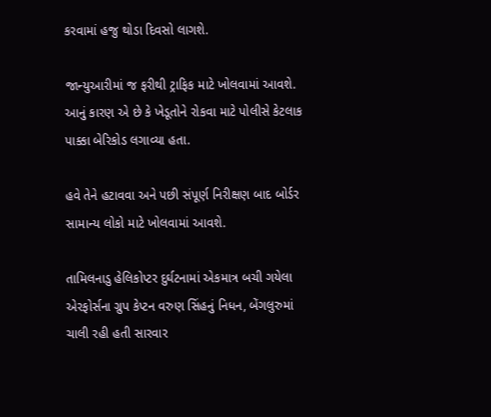કરવામાં હજુ થોડા દિવસો લાગશે.

જાન્યુઆરીમાં જ ફરીથી ટ્રાફિક માટે ખોલવામાં આવશે. આનું કારણ એ છે કે ખેડૂતોને રોકવા માટે પોલીસે કેટલાક પાક્કા બેરિકોડ લગાવ્યા હતા.

હવે તેને હટાવવા અને પછી સંપૂર્ણ નિરીક્ષણ બાદ બોર્ડર સામાન્ય લોકો માટે ખોલવામાં આવશે.

તામિલનાડુ હેલિકોપ્ટર દુર્ઘટનામાં એકમાત્ર બચી ગયેલા એરફોર્સના ગ્રુપ કેપ્ટન વરુણ સિંહનું નિધન, બેંગલુરુમાં ચાલી રહી હતી સારવાર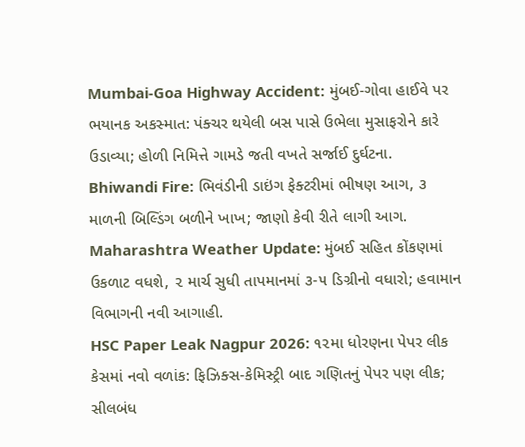Mumbai-Goa Highway Accident: મુંબઈ-ગોવા હાઈવે પર ભયાનક અકસ્માત: પંક્ચર થયેલી બસ પાસે ઉભેલા મુસાફરોને કારે ઉડાવ્યા; હોળી નિમિત્તે ગામડે જતી વખતે સર્જાઈ દુર્ઘટના.
Bhiwandi Fire: ભિવંડીની ડાઇંગ ફેક્ટરીમાં ભીષણ આગ, ૩ માળની બિલ્ડિંગ બળીને ખાખ; જાણો કેવી રીતે લાગી આગ.
Maharashtra Weather Update: મુંબઈ સહિત કોંકણમાં ઉકળાટ વધશે, ૨ માર્ચ સુધી તાપમાનમાં ૩-૫ ડિગ્રીનો વધારો; હવામાન વિભાગની નવી આગાહી.
HSC Paper Leak Nagpur 2026: ૧૨મા ધોરણના પેપર લીક કેસમાં નવો વળાંક: ફિઝિક્સ-કેમિસ્ટ્રી બાદ ગણિતનું પેપર પણ લીક; સીલબંધ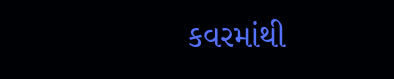કવરમાંથી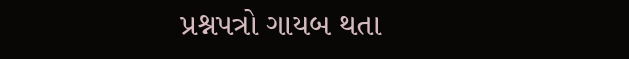પ્રશ્નપત્રો ગાયબ થતા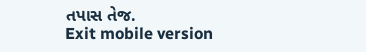તપાસ તેજ.
Exit mobile version